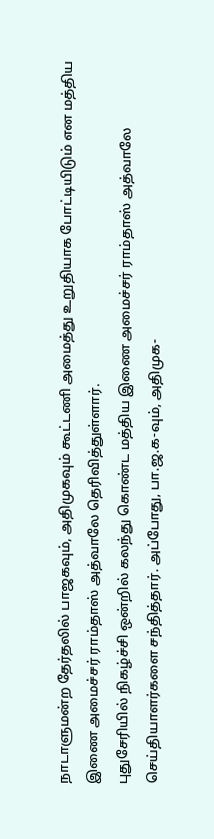நாடாளுமன்ற தேர்தலில் பாஜகவும், அதிமுகவும் கூட்டணி அமைத்து உறுதியாக போட்டியிடும் என மத்திய இணை அமைச்சர் ராம்தாஸ் அத்வாலே தெரிவித்துள்ளார்.
புதுசேரியில் நிகழ்ச்சி ஒன்றில் கலந்து கொண்ட மத்திய இணை அமைச்சர் ராம்தாஸ் அத்வாலே செய்தியாளர்களை சந்தித்தார். அப்போது, பா.ஜ.க-வும், அதிமுக-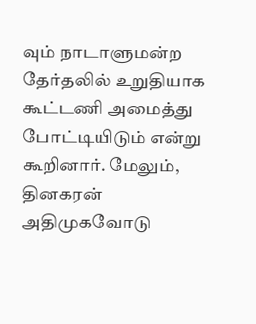வும் நாடாளுமன்ற தேர்தலில் உறுதியாக கூட்டணி அமைத்து போட்டியிடும் என்று கூறினார். மேலும், தினகரன் அதிமுகவோடு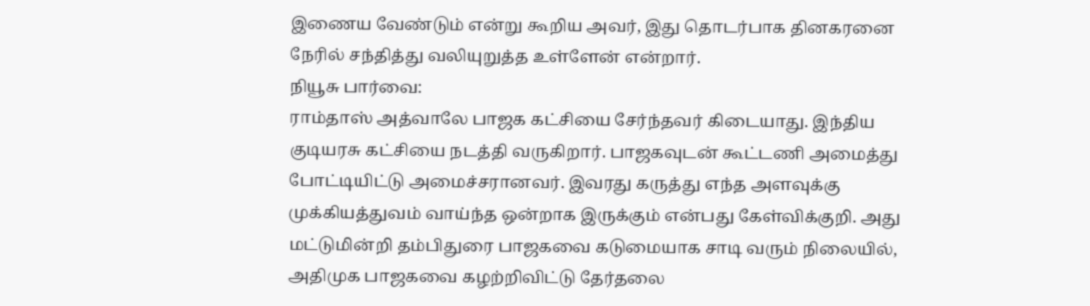இணைய வேண்டும் என்று கூறிய அவர், இது தொடர்பாக தினகரனை நேரில் சந்தித்து வலியுறுத்த உள்ளேன் என்றார்.
நியூசு பார்வை:
ராம்தாஸ் அத்வாலே பாஜக கட்சியை சேர்ந்தவர் கிடையாது. இந்திய குடியரசு கட்சியை நடத்தி வருகிறார். பாஜகவுடன் கூட்டணி அமைத்து போட்டியிட்டு அமைச்சரானவர். இவரது கருத்து எந்த அளவுக்கு முக்கியத்துவம் வாய்ந்த ஒன்றாக இருக்கும் என்பது கேள்விக்குறி. அது மட்டுமின்றி தம்பிதுரை பாஜகவை கடுமையாக சாடி வரும் நிலையில், அதிமுக பாஜகவை கழற்றிவிட்டு தேர்தலை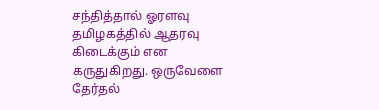சந்தித்தால் ஓரளவு தமிழகத்தில் ஆதரவு கிடைக்கும் என கருதுகிறது. ஒருவேளை தேர்தல்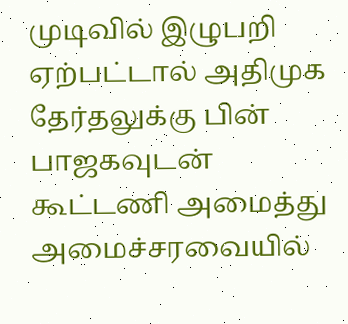முடிவில் இழுபறி ஏற்பட்டால் அதிமுக தேர்தலுக்கு பின் பாஜகவுடன் கூட்டணி அமைத்து அமைச்சரவையில்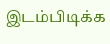இடம்பிடிக்க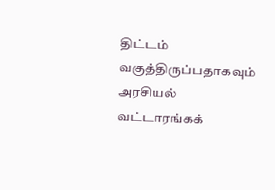திட்டம் வகுத்திருப்பதாகவும் அரசியல் வட்டாரங்கக்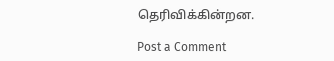தெரிவிக்கின்றன.

Post a Comment